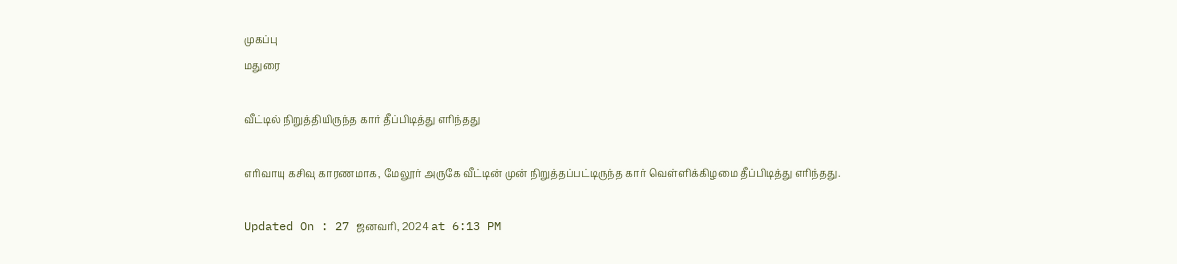முகப்பு
மதுரை

வீட்டில் நிறுத்தியிருந்த கார் தீப்பிடித்து எரிந்தது

எரிவாயு கசிவு காரணமாக, மேலூர் அருகே வீட்டின் முன் நிறுத்தப்பட்டிருந்த கார் வெள்ளிக்கிழமை தீப்பிடித்து எரிந்தது.

Updated On : 27 ஜனவரி, 2024 at 6:13 PM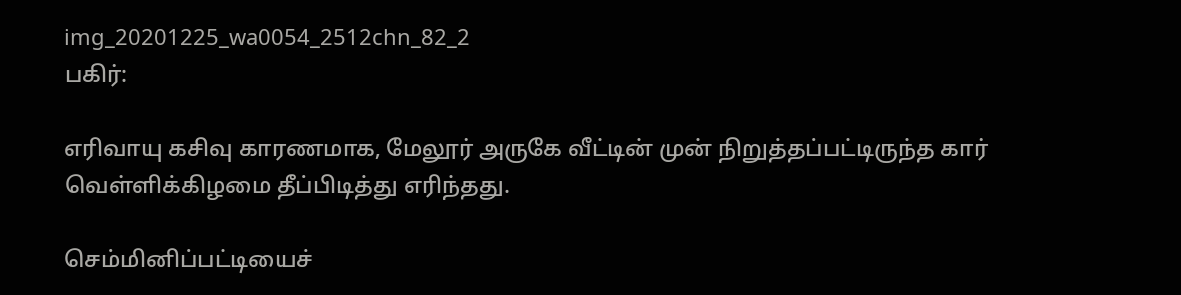img_20201225_wa0054_2512chn_82_2
பகிர்:

எரிவாயு கசிவு காரணமாக, மேலூர் அருகே வீட்டின் முன் நிறுத்தப்பட்டிருந்த கார் வெள்ளிக்கிழமை தீப்பிடித்து எரிந்தது.

செம்மினிப்பட்டியைச்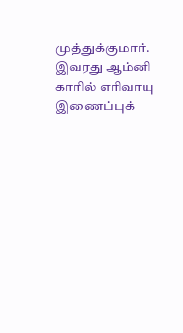முத்துக்குமார். இவரது ஆம்னி காரில் எரிவாயு இணைப்புக்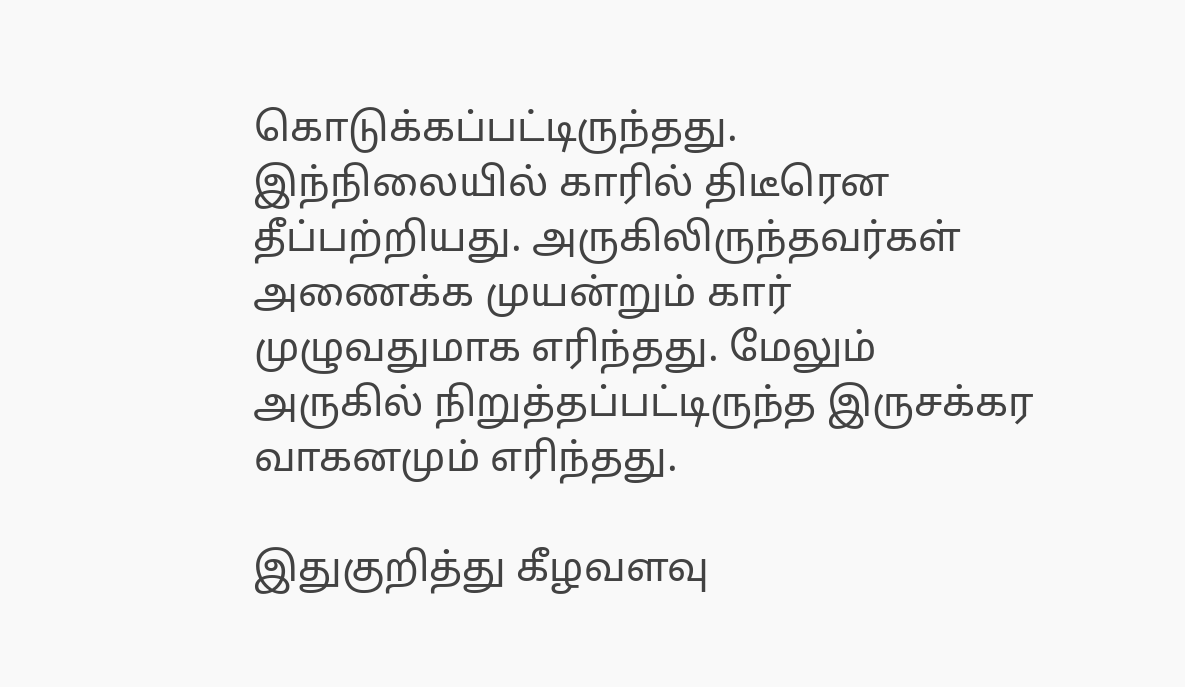கொடுக்கப்பட்டிருந்தது. இந்நிலையில் காரில் திடீரென தீப்பற்றியது. அருகிலிருந்தவர்கள் அணைக்க முயன்றும் கார் முழுவதுமாக எரிந்தது. மேலும் அருகில் நிறுத்தப்பட்டிருந்த இருசக்கர வாகனமும் எரிந்தது.

இதுகுறித்து கீழவளவு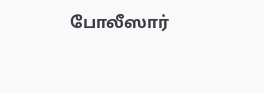போலீஸார்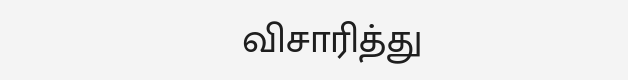விசாரித்து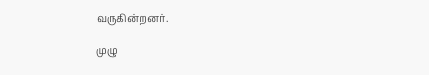வருகின்றனர்.

முழு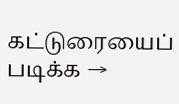கட்டுரையைப் படிக்க →